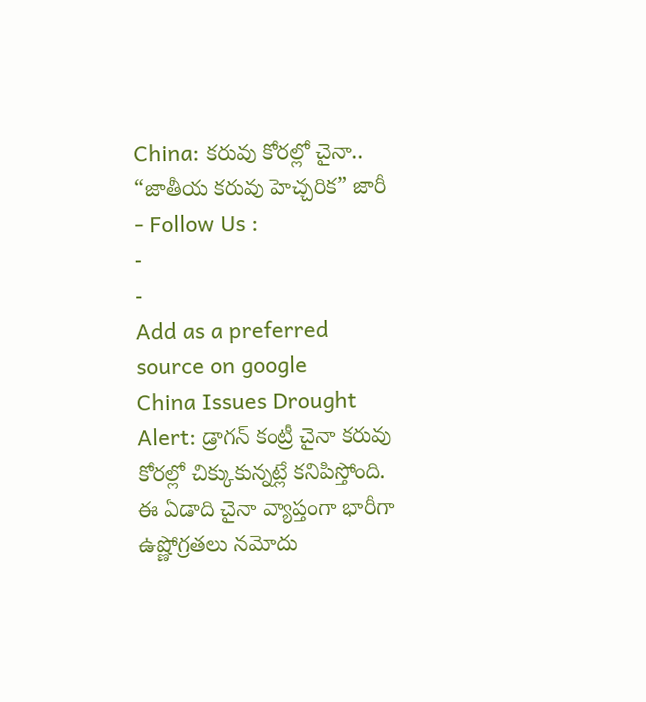China: కరువు కోరల్లో చైనా.. “జాతీయ కరువు హెచ్చరిక” జారీ
- Follow Us :
-
-
Add as a preferred
source on google
China Issues Drought Alert: డ్రాగన్ కంట్రీ చైనా కరువు కోరల్లో చిక్కుకున్నట్లే కనిపిస్తోంది. ఈ ఏడాది చైనా వ్యాప్తంగా భారీగా ఉష్ణోగ్రతలు నమోదు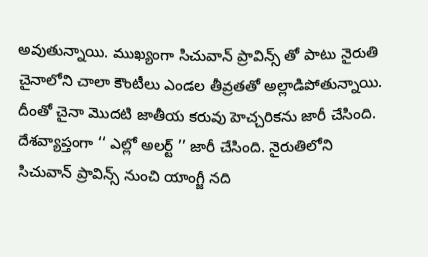అవుతున్నాయి. ముఖ్యంగా సిచువాన్ ప్రావిన్స్ తో పాటు నైరుతి చైనాలోని చాలా కౌంటీలు ఎండల తీవ్రతతో అల్లాడిపోతున్నాయి. దీంతో చైనా మొదటి జాతీయ కరువు హెచ్చరికను జారీ చేసింది. దేశవ్యాప్తంగా ‘‘ ఎల్లో అలర్ట్ ’’ జారీ చేసింది. నైరుతిలోని సిచువాన్ ప్రావిన్స్ నుంచి యాంగ్జీ నది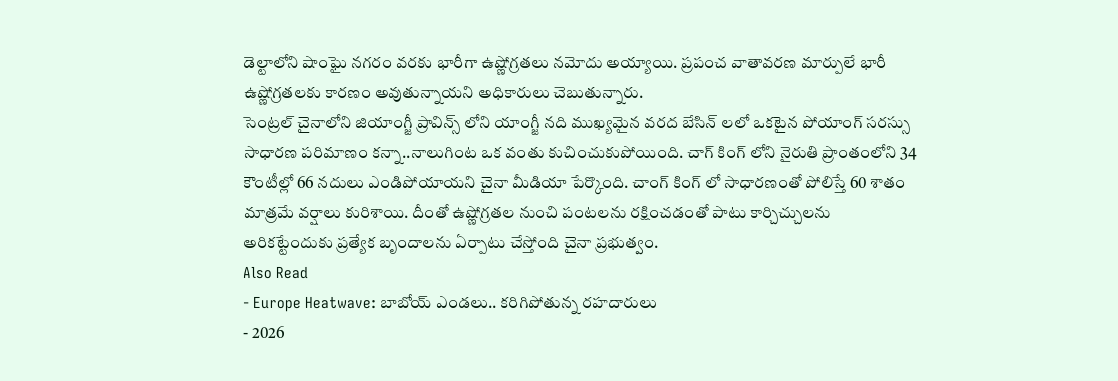డెల్టాలోని షాంఘై నగరం వరకు భారీగా ఉష్ణోగ్రతలు నమోదు అయ్యాయి. ప్రపంచ వాతావరణ మార్పులే భారీ ఉష్ణోగ్రతలకు కారణం అవుతున్నాయని అధికారులు చెబుతున్నారు.
సెంట్రల్ చైనాలోని జియాంగ్జీ ప్రావిన్స్ లోని యాంగ్జీ నది ముఖ్యమైన వరద బేసిన్ లలో ఒకటైన పోయాంగ్ సరస్సు సాధారణ పరిమాణం కన్నా..నాలుగింట ఒక వంతు కుచించుకుపోయింది. చాగ్ కింగ్ లోని నైరుతి ప్రాంతంలోని 34 కౌంటీల్లో 66 నదులు ఎండిపోయాయని చైనా మీడియా పేర్కొంది. చాంగ్ కింగ్ లో సాధారణంతో పోలిస్తే 60 శాతం మాత్రమే వర్షాలు కురిశాయి. దీంతో ఉష్ణోగ్రతల నుంచి పంటలను రక్షించడంతో పాటు కార్చిచ్చులను అరికట్టేందుకు ప్రత్యేక బృందాలను ఏర్పాటు చేస్తోంది చైనా ప్రభుత్వం.
Also Read
- Europe Heatwave: బాబోయ్ ఎండలు.. కరిగిపోతున్న రహదారులు
- 2026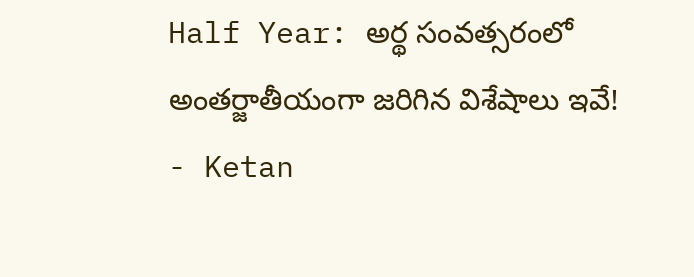Half Year: అర్థ సంవత్సరంలో అంతర్జాతీయంగా జరిగిన విశేషాలు ఇవే!
- Ketan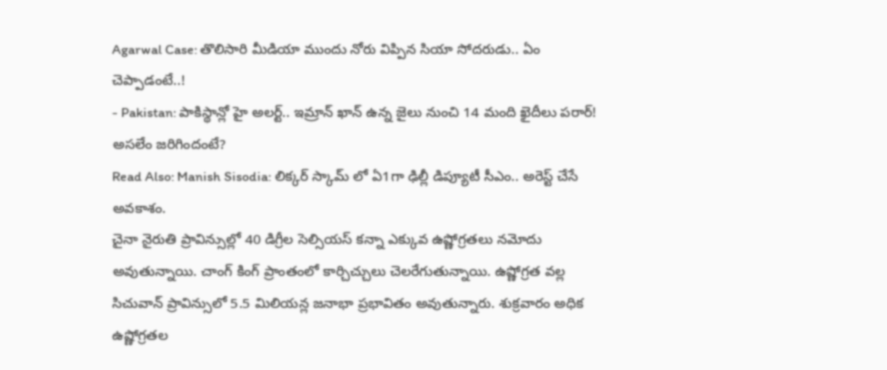Agarwal Case: తొలిసారి మీడియా ముందు నోరు విప్పిన సియా సోదరుడు.. ఏం చెప్పాడంటే..!
- Pakistan: పాకిస్థాన్లో హై అలర్ట్.. ఇమ్రాన్ ఖాన్ ఉన్న జైలు నుంచి 14 మంది ఖైదీలు పరార్! అసలేం జరిగిందంటే?
Read Also: Manish Sisodia: లిక్కర్ స్కామ్ లో ఏ1గా ఢిల్లీ డిప్యూటీ సీఎం.. అరెస్ట్ చేసే అవకాశం.
చైనా నైరుతి ప్రావిన్సుల్లో 40 డిగ్రీల సెల్సియస్ కన్నా ఎక్కువ ఉష్ణోగ్రతలు నమోదు అవుతున్నాయి. చాంగ్ కింగ్ ప్రాంతంలో కార్చిచ్చులు చెలరేగుతున్నాయి. ఉష్ణోగ్రత వల్ల సిచువాన్ ప్రావిన్సులో 5.5 మిలియన్ల జనాభా ప్రభావితం అవుతున్నారు. శుక్రవారం అధిక ఉష్ణోగ్రతల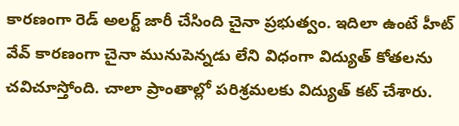కారణంగా రెడ్ అలర్ట్ జారీ చేసింది చైనా ప్రభుత్వం. ఇదిలా ఉంటే హీట్ వేవ్ కారణంగా చైనా మునుపెన్నడు లేని విధంగా విద్యుత్ కోతలను చవిచూస్తోంది. చాలా ప్రాంతాల్లో పరిశ్రమలకు విద్యుత్ కట్ చేశారు.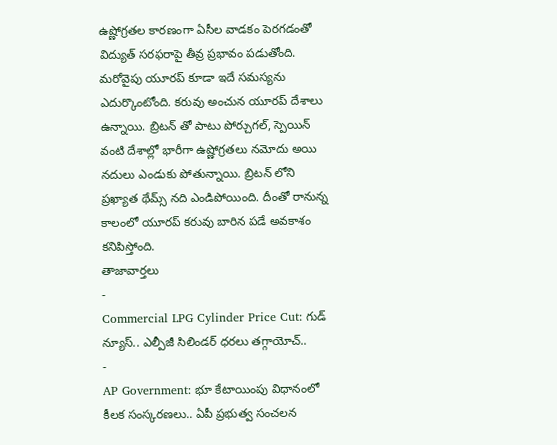ఉష్ణోగ్రతల కారణంగా ఏసీల వాడకం పెరగడంతో విద్యుత్ సరఫరాపై తీవ్ర ప్రభావం పడుతోంది.
మరోవైపు యూరప్ కూడా ఇదే సమస్యను ఎదుర్కొంటోంది. కరువు అంచున యూరప్ దేశాలు ఉన్నాయి. బ్రిటన్ తో పాటు పోర్చుగల్, స్పెయిన్ వంటి దేశాల్లో భారీగా ఉష్ణోగ్రతలు నమోదు అయి నదులు ఎండుకు పోతున్నాయి. బ్రిటన్ లోని ప్రఖ్యాత థేమ్స్ నది ఎండిపోయింది. దీంతో రానున్న కాలంలో యూరప్ కరువు బారిన పడే అవకాశం కనిపిస్తోంది.
తాజావార్తలు
-
Commercial LPG Cylinder Price Cut: గుడ్ న్యూస్.. ఎల్పీజీ సిలిండర్ ధరలు తగ్గాయోచ్..
-
AP Government: భూ కేటాయింపు విధానంలో కీలక సంస్కరణలు.. ఏపీ ప్రభుత్వ సంచలన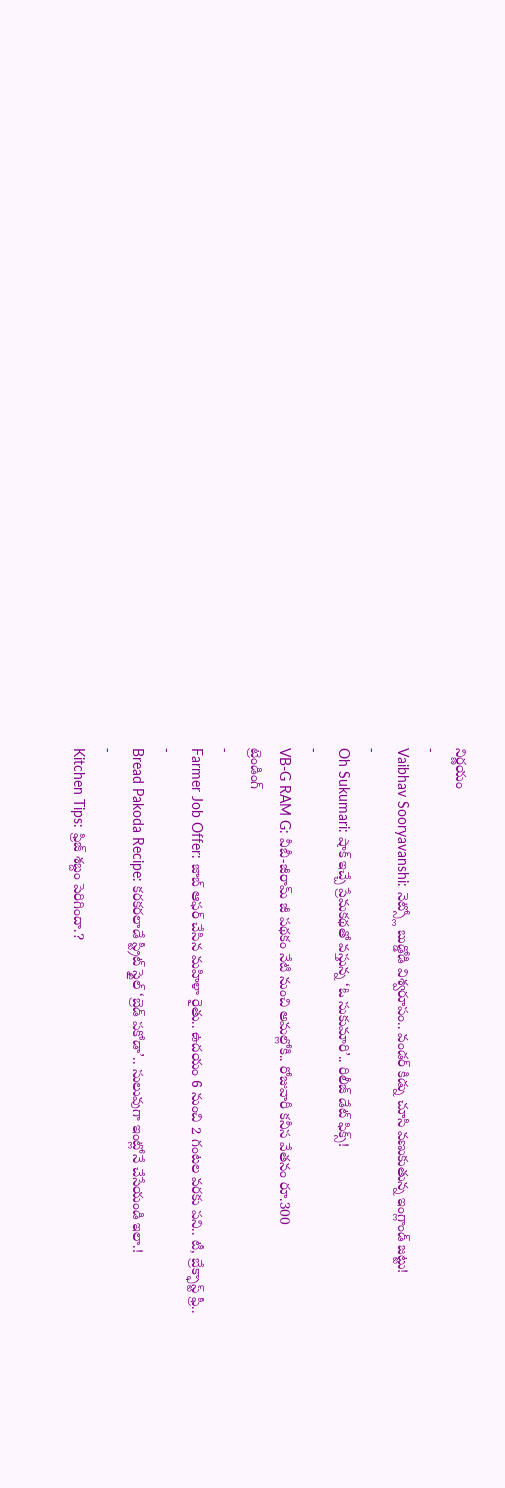నిర్ణయం
-
Vaibhav Sooryavanshi: నెట్స్లో బుడ్డోడి విశ్వరూపం.. వండర్ కిడ్ను చూసి వణుకుతున్న ఇంగ్లాండ్ జట్టు!
-
Oh Sukumari: షాక్ ఇచ్చే ప్రేమకథతో వస్తున్న ‘ఓ సుకుమారి’.. రిలీజ్ డేట్ ఫిక్స్!
-
VB-G RAM G: వీబీ-జీరామ్ జీ పథకం నేటి నుంచి అమల్లోకి.. రోజువారీ కనీస వేతనం రూ.300
ట్రెండింగ్
-
Farmer Job Offer: జాబ్ ఆఫర్ చేసిన మహిళా రైతు.. ఉదయం 6 నుంచి 2 గంటల వరకు పని.. టీ, బ్రేక్ఫాస్ట్ ఫ్రీ..
-
Bread Pakoda Recipe: కరకరలాడే స్ట్రీట్ స్టైల్ ‘బ్రెడ్ పకోడా’.. సులువుగా ఇంట్లోనే చేసేయండి ఇలా.!
-
Kitchen Tips: ఫ్రిజ్ శబ్దం పెరిగిందా.?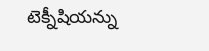టెక్నీషియన్ను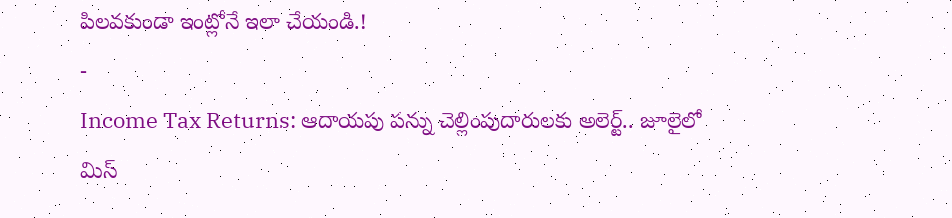పిలవకుండా ఇంట్లోనే ఇలా చేయండి.!
-
Income Tax Returns: ఆదాయపు పన్ను చెల్లింపుదారులకు అలెర్ట్.. జూలైలో మిస్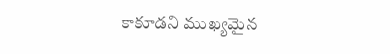కాకూడని ముఖ్యమైన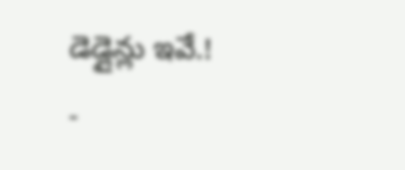డెడ్లైన్లు ఇవే.!
-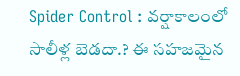Spider Control : వర్షాకాలంలో సాలీళ్ల బెడదా.? ఈ సహజమైన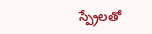స్ప్రేలతో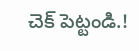చెక్ పెట్టండి.!